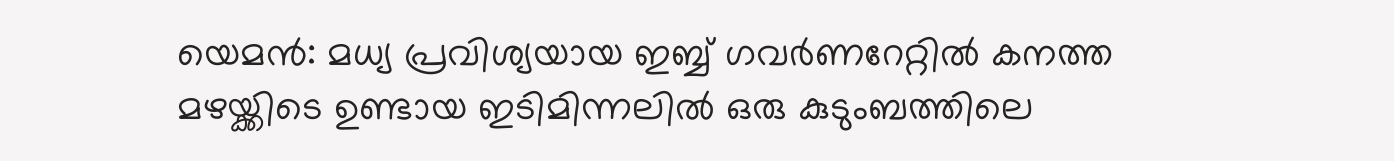യെമൻ: മധ്യ പ്രവിശ്യയായ ഇബ്ബ് ഗവർണറേറ്റിൽ കനത്ത മഴയ്ക്കിടെ ഉണ്ടായ ഇടിമിന്നലിൽ ഒരു കുടുംബത്തിലെ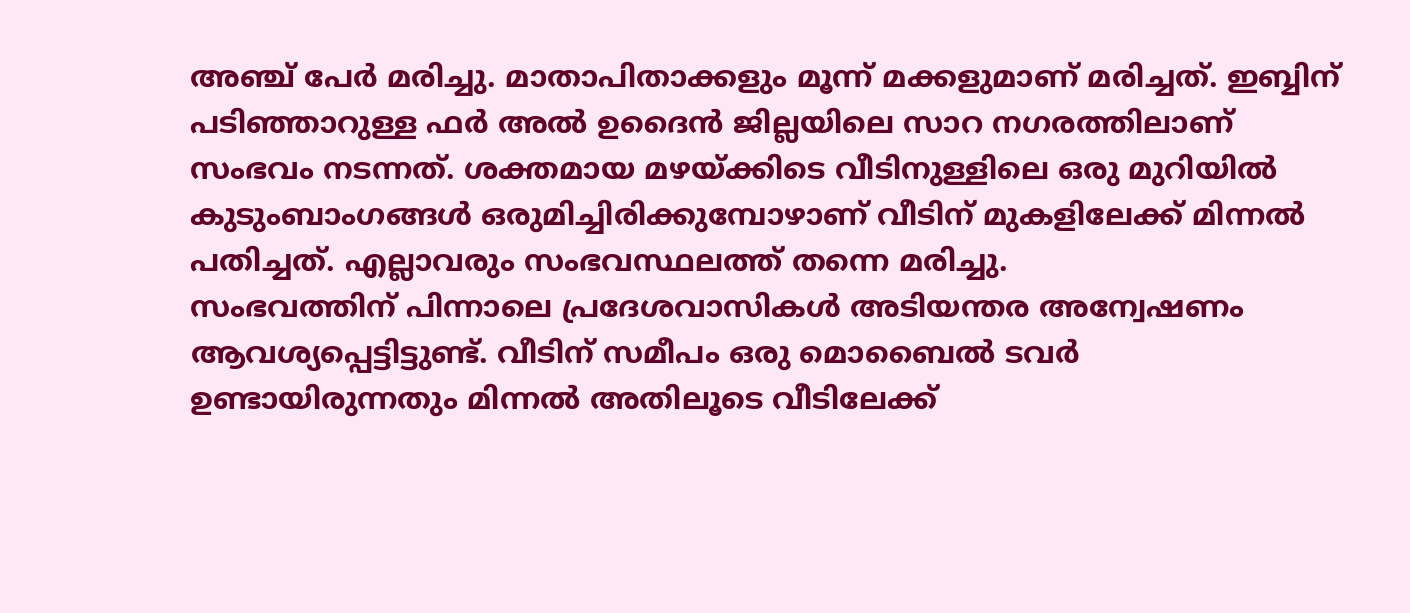അഞ്ച് പേർ മരിച്ചു. മാതാപിതാക്കളും മൂന്ന് മക്കളുമാണ് മരിച്ചത്. ഇബ്ബിന് പടിഞ്ഞാറുള്ള ഫർ അൽ ഉദൈൻ ജില്ലയിലെ സാറ നഗരത്തിലാണ് സംഭവം നടന്നത്. ശക്തമായ മഴയ്ക്കിടെ വീടിനുള്ളിലെ ഒരു മുറിയിൽ കുടുംബാംഗങ്ങൾ ഒരുമിച്ചിരിക്കുമ്പോഴാണ് വീടിന് മുകളിലേക്ക് മിന്നൽ പതിച്ചത്. എല്ലാവരും സംഭവസ്ഥലത്ത് തന്നെ മരിച്ചു.
സംഭവത്തിന് പിന്നാലെ പ്രദേശവാസികൾ അടിയന്തര അന്വേഷണം ആവശ്യപ്പെട്ടിട്ടുണ്ട്. വീടിന് സമീപം ഒരു മൊബൈൽ ടവർ ഉണ്ടായിരുന്നതും മിന്നൽ അതിലൂടെ വീടിലേക്ക്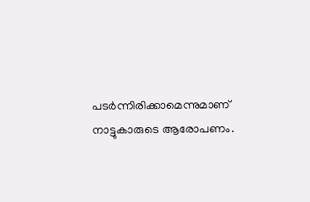പടർന്നിരിക്കാമെന്നുമാണ് നാട്ടുകാരുടെ ആരോപണം.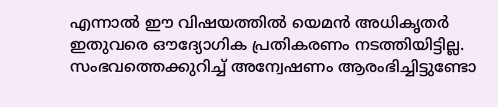എന്നാൽ ഈ വിഷയത്തിൽ യെമൻ അധികൃതർ ഇതുവരെ ഔദ്യോഗിക പ്രതികരണം നടത്തിയിട്ടില്ല. സംഭവത്തെക്കുറിച്ച് അന്വേഷണം ആരംഭിച്ചിട്ടുണ്ടോ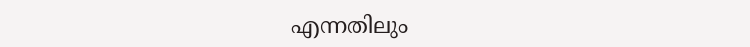എന്നതിലും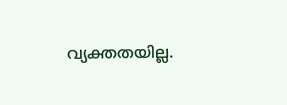വ്യക്തതയില്ല.